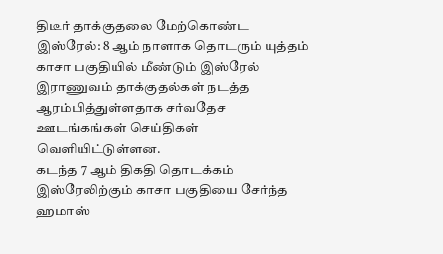திடீர் தாக்குதலை மேற்கொண்ட இஸ்ரேல்: 8 ஆம் நாளாக தொடரும் யுத்தம்
காசா பகுதியில் மீண்டும் இஸ்ரேல் இராணுவம் தாக்குதல்கள் நடத்த ஆரம்பித்துள்ளதாக சர்வதேச ஊடங்கங்கள் செய்திகள் வெளியிட்டுள்ளன.
கடந்த 7 ஆம் திகதி தொடக்கம் இஸ்ரேலிற்கும் காசா பகுதியை சேர்ந்த ஹமாஸ்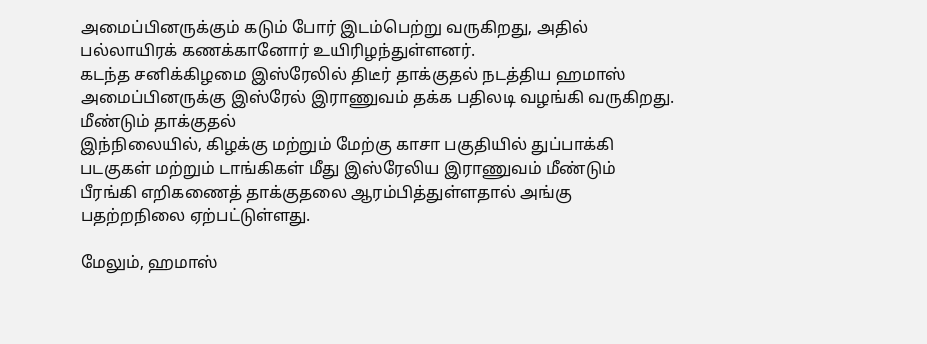அமைப்பினருக்கும் கடும் போர் இடம்பெற்று வருகிறது, அதில் பல்லாயிரக் கணக்கானோர் உயிரிழந்துள்ளனர்.
கடந்த சனிக்கிழமை இஸ்ரேலில் திடீர் தாக்குதல் நடத்திய ஹமாஸ் அமைப்பினருக்கு இஸ்ரேல் இராணுவம் தக்க பதிலடி வழங்கி வருகிறது.
மீண்டும் தாக்குதல்
இந்நிலையில், கிழக்கு மற்றும் மேற்கு காசா பகுதியில் துப்பாக்கி படகுகள் மற்றும் டாங்கிகள் மீது இஸ்ரேலிய இராணுவம் மீண்டும் பீரங்கி எறிகணைத் தாக்குதலை ஆரம்பித்துள்ளதால் அங்கு பதற்றநிலை ஏற்பட்டுள்ளது.

மேலும், ஹமாஸ்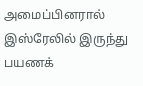அமைப்பினரால் இஸ்ரேலில் இருந்து பயணக்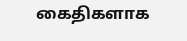கைதிகளாக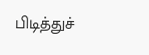பிடித்துச்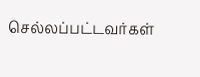செல்லப்பட்டவர்கள்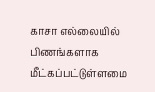காசா எல்லையில் பிணங்களாக மீட்கப்பட்டுள்ளமை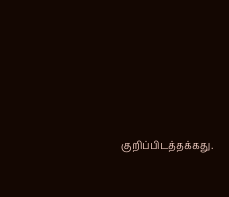குறிப்பிடத்தக்கது.